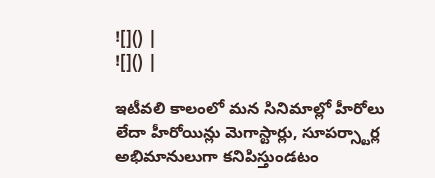![]() |
![]() |

ఇటీవలి కాలంలో మన సినిమాల్లో హీరోలు లేదా హీరోయిన్లు మెగాస్టార్లు, సూపర్స్టార్ల అభిమానులుగా కనిపిస్తుండటం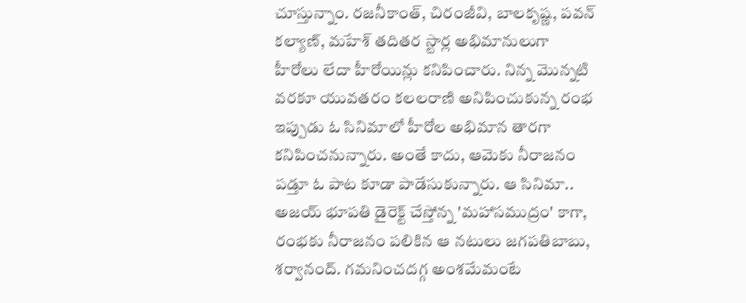చూస్తున్నాం. రజనీకాంత్, చిరంజీవి, బాలకృష్ణ, పవన్ కల్యాణ్, మహేశ్ తదితర స్టార్ల అభిమానులుగా హీరోలు లేదా హీరోయిన్లు కనిపించారు. నిన్న మొన్నటి వరకూ యువతరం కలలరాణి అనిపించుకున్న రంభ ఇప్పుడు ఓ సినిమాలో హీరోల అభిమాన తారగా కనిపించనున్నారు. అంతే కాదు, ఆమెకు నీరాజనం పడ్తూ ఓ పాట కూడా పాడేసుకున్నారు. ఆ సినిమా.. అజయ్ భూపతి డైరెక్ట్ చేస్తోన్న 'మహాసముద్రం' కాగా, రంభకు నీరాజనం పలికిన ఆ నటులు జగపతిబాబు, శర్వానంద్. గమనించదగ్గ అంశమేమంటే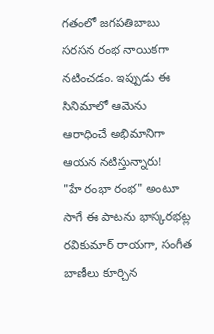గతంలో జగపతిబాబు సరసన రంభ నాయికగా నటించడం. ఇప్పుడు ఈ సినిమాలో ఆమెను ఆరాధించే అభిమానిగా ఆయన నటిస్తున్నారు!
"హే రంభా రంభ" అంటూ సాగే ఈ పాటను భాస్కరభట్ల రవికుమార్ రాయగా, సంగీత బాణీలు కూర్చిన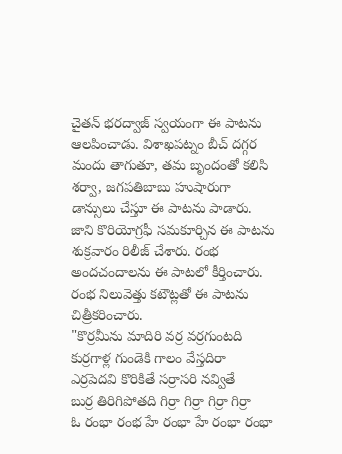చైతన్ భరద్వాజ్ స్వయంగా ఈ పాటను ఆలపించాడు. విశాఖపట్నం బీచ్ దగ్గర మందు తాగుతూ, తమ బృందంతో కలిసి శర్వా, జగపతిబాబు హుషారుగా డాన్సులు చేస్తూ ఈ పాటను పాడారు. జాని కొరియోగ్రఫీ సమకూర్చిన ఈ పాటను శుక్రవారం రిలీజ్ చేశారు. రంభ అందచందాలను ఈ పాటలో కీర్తించారు. రంభ నిలువెత్తు కటౌట్లతో ఈ పాటను చిత్రీకరించారు.
"కొర్రమీను మాదిరి వర్ర వర్రగుంటది
కుర్రగాళ్ల గుండెకి గాలం వేస్తదిరా
ఎర్రపెదవి కొరికితే సర్రాసరి నవ్వితే
బుర్ర తిరిగిపోతది గిర్రా గిర్రా గిర్రా గిర్రా
ఓ రంభా రంభ హే రంభా హే రంభా రంభా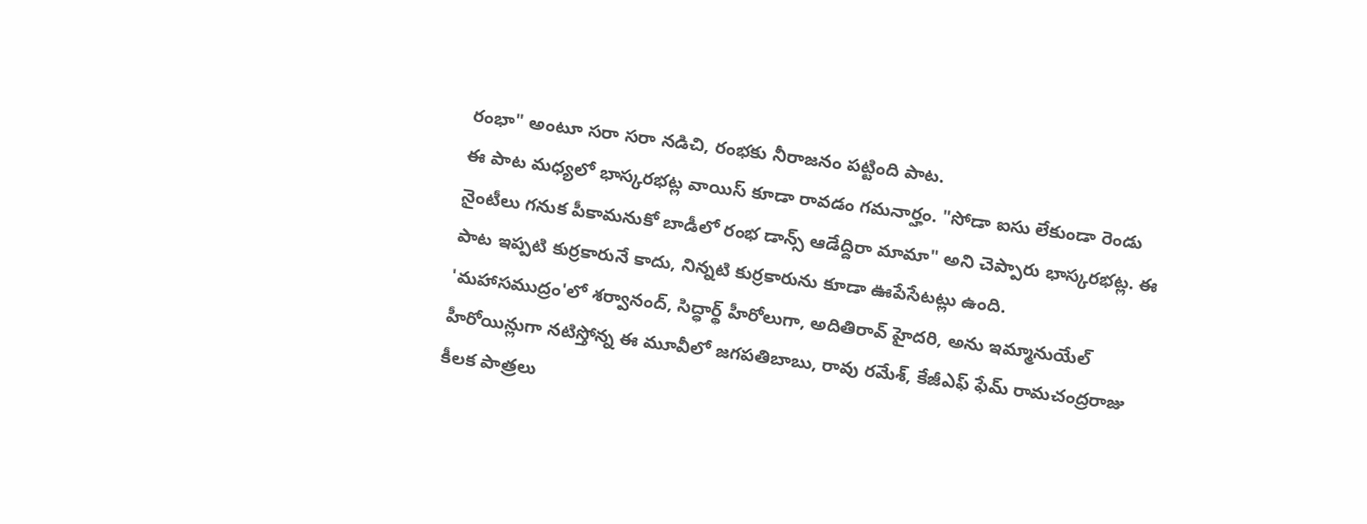రంభా" అంటూ సరా సరా నడిచి, రంభకు నీరాజనం పట్టింది పాట.
ఈ పాట మధ్యలో భాస్కరభట్ల వాయిస్ కూడా రావడం గమనార్హం. "సోడా ఐసు లేకుండా రెండు నైంటీలు గనుక పీకామనుకో బాడీలో రంభ డాన్స్ ఆడేద్దిరా మామా" అని చెప్పారు భాస్కరభట్ల. ఈ పాట ఇప్పటి కుర్రకారునే కాదు, నిన్నటి కుర్రకారును కూడా ఊపేసేటట్లు ఉంది.
'మహాసముద్రం'లో శర్వానంద్, సిద్ధార్థ్ హీరోలుగా, అదితిరావ్ హైదరి, అను ఇమ్మానుయేల్ హీరోయిన్లుగా నటిస్తోన్న ఈ మూవీలో జగపతిబాబు, రావు రమేశ్, కేజీఎఫ్ ఫేమ్ రామచంద్రరాజు కీలక పాత్రలు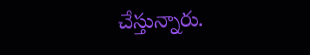చేస్తున్నారు.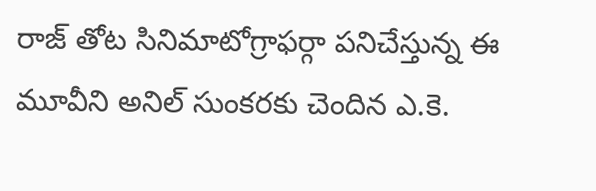రాజ్ తోట సినిమాటోగ్రాఫర్గా పనిచేస్తున్న ఈ మూవీని అనిల్ సుంకరకు చెందిన ఎ.కె.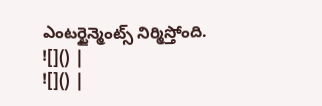ఎంటర్టైన్మెంట్స్ నిర్మిస్తోంది.
![]() |
![]() |